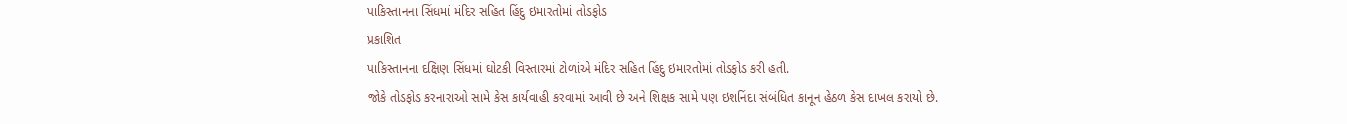પાકિસ્તાનના સિંધમાં મંદિર સહિત હિંદુ ઇમારતોમાં તોડફોડ
પ્રકાશિત
પાકિસ્તાનના દક્ષિણ સિંધમાં ઘોટકી વિસ્તારમાં ટોળાંએ મંદિર સહિત હિંદુ ઇમારતોમાં તોડફોડ કરી હતી.
જોકે તોડફોડ કરનારાઓ સામે કેસ કાર્યવાહી કરવામાં આવી છે અને શિક્ષક સામે પણ ઇશનિંદા સંબંધિત કાનૂન હેઠળ કેસ દાખલ કરાયો છે.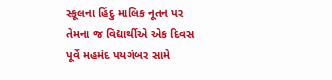સ્કૂલના હિંદુ માલિક નૂતન પર તેમના જ વિદ્યાર્થીએ એક દિવસ પૂર્વે મહમંદ પયગંબર સામે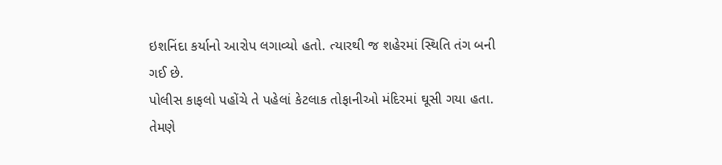ઇશનિંદા કર્યાનો આરોપ લગાવ્યો હતો. ત્યારથી જ શહેરમાં સ્થિતિ તંગ બની ગઈ છે.
પોલીસ કાફલો પહોંચે તે પહેલાં કેટલાક તોફાનીઓ મંદિરમાં ઘૂસી ગયા હતા.
તેમણે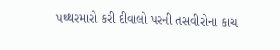પથ્થરમારો કરી દીવાલો પરની તસવીરોના કાચ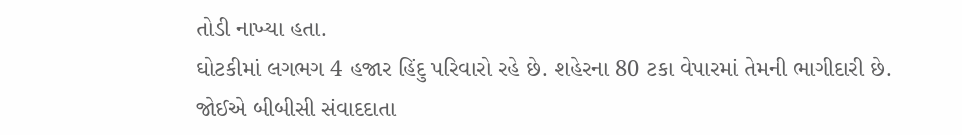તોડી નાખ્યા હતા.
ઘોટકીમાં લગભગ 4 હજાર હિંદુ પરિવારો રહે છે. શહેરના 80 ટકા વેપારમાં તેમની ભાગીદારી છે.
જોઈએ બીબીસી સંવાદદાતા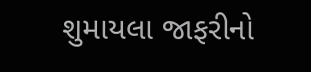શુમાયલા જાફરીનો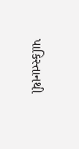પાકિસ્તાનથી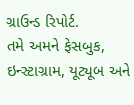ગ્રાઉન્ડ રિપોર્ટ.
તમે અમને ફેસબુક, ઇન્સ્ટાગ્રામ, યૂટ્યૂબ અને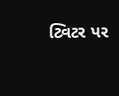ટ્વિટર પર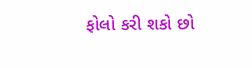ફોલો કરી શકો છો